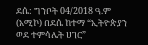ደሴ: ግንቦት 04/2018 ዓ.ም (አሚኮ) በደሴ ከተማ “ኢትዮጵያን ወደ ተምሳሌት ሀገር”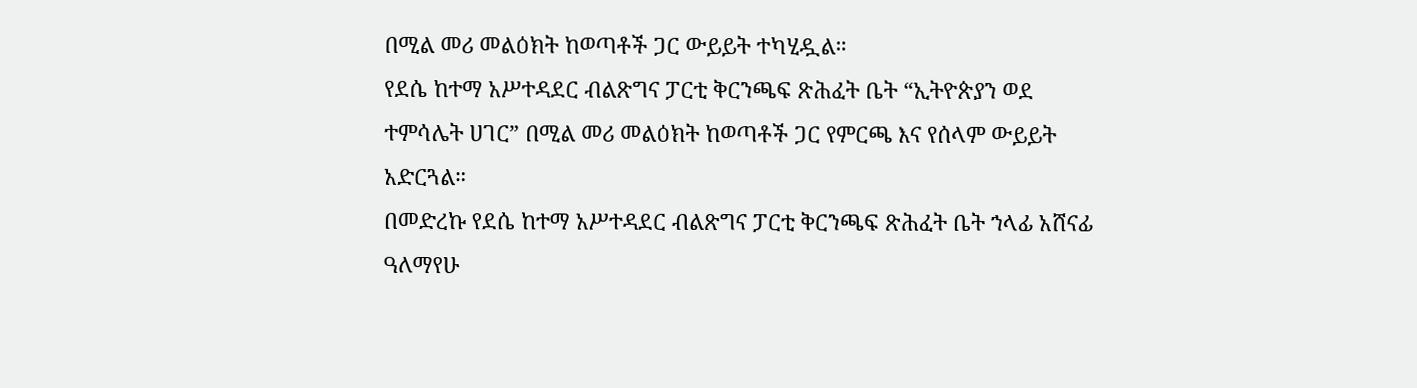በሚል መሪ መልዕክት ከወጣቶች ጋር ውይይት ተካሂዷል።
የደሴ ከተማ አሥተዳደር ብልጽግና ፓርቲ ቅርንጫፍ ጽሕፈት ቤት “ኢትዮጵያን ወደ ተምሳሌት ሀገር” በሚል መሪ መልዕክት ከወጣቶች ጋር የምርጫ እና የሰላም ውይይት አድርጓል።
በመድረኩ የደሴ ከተማ አሥተዳደር ብልጽግና ፓርቲ ቅርንጫፍ ጽሕፈት ቤት ኀላፊ አሸናፊ ዓለማየሁ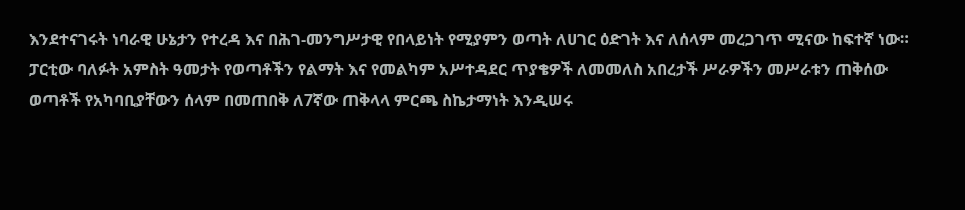እንደተናገሩት ነባራዊ ሁኔታን የተረዳ እና በሕገ-መንግሥታዊ የበላይነት የሚያምን ወጣት ለሀገር ዕድገት እና ለሰላም መረጋገጥ ሚናው ከፍተኛ ነው።
ፓርቲው ባለፉት አምስት ዓመታት የወጣቶችን የልማት እና የመልካም አሥተዳደር ጥያቄዎች ለመመለስ አበረታች ሥራዎችን መሥራቱን ጠቅሰው ወጣቶች የአካባቢያቸውን ሰላም በመጠበቅ ለ7ኛው ጠቅላላ ምርጫ ስኬታማነት እንዲሠሩ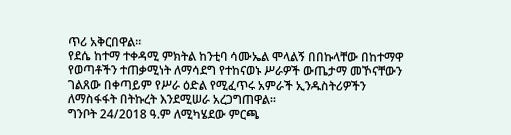ጥሪ አቅርበዋል።
የደሴ ከተማ ተቀዳሚ ምክትል ከንቲባ ሳሙኤል ሞላልኝ በበኩላቸው በከተማዋ የወጣቶችን ተጠቃሚነት ለማሳደግ የተከናወኑ ሥራዎች ውጤታማ መኾናቸውን ገልጸው በቀጣይም የሥራ ዕድል የሚፈጥሩ አምራች ኢንዱስትሪዎችን ለማስፋፋት በትኩረት እንደሚሠራ አረጋግጠዋል።
ግንቦት 24/2018 ዓ.ም ለሚካሄደው ምርጫ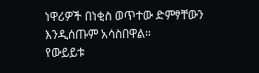ነዋሪዎች በነቂስ ወጥተው ድምፃቸውን እንዲሰጡም አሳስበዋል።
የውይይቱ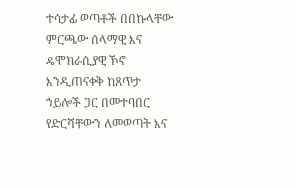ተሳታፊ ወጣቶች በበኩላቸው ምርጫው ሰላማዊ እና ዴሞክራሲያዊ ኾኖ እንዲጠናቀቅ ከጸጥታ ኀይሎች ጋር በመተባበር የድርሻቸውን ለመወጣት እና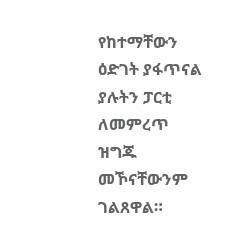የከተማቸውን ዕድገት ያፋጥናል ያሉትን ፓርቲ ለመምረጥ ዝግጁ መኾናቸውንም ገልጸዋል።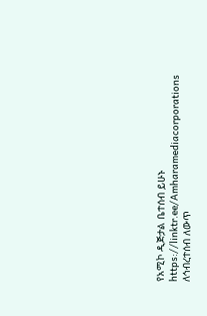የአሚኮ ዲጅታል ቤተሰብ ይሁኑ
https://linktr.ee/Amharamediacorporations
ለኅብረተሰብ ለውጥ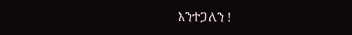እንተጋለን !